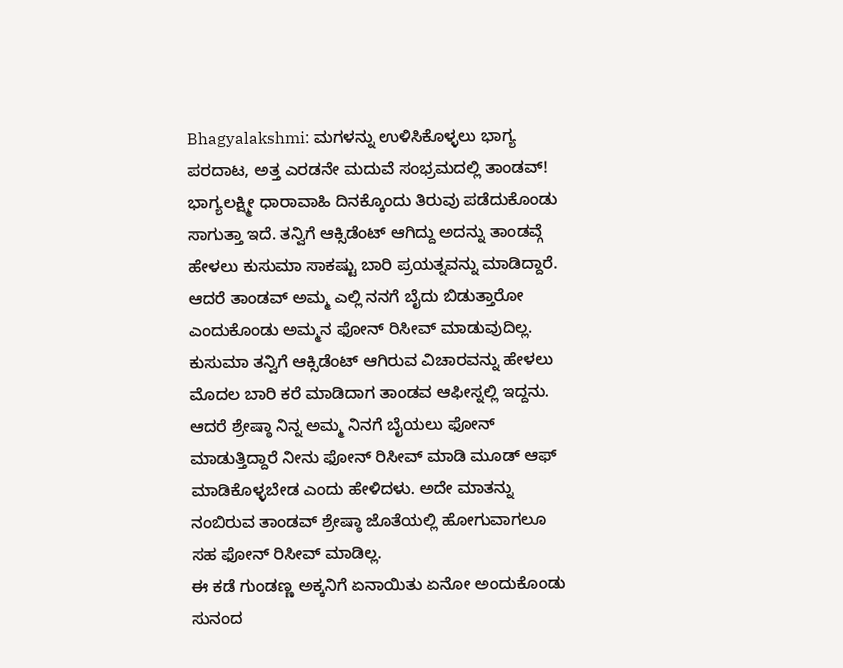Bhagyalakshmi: ಮಗಳನ್ನು ಉಳಿಸಿಕೊಳ್ಳಲು ಭಾಗ್ಯ ಪರದಾಟ, ಅತ್ತ ಎರಡನೇ ಮದುವೆ ಸಂಭ್ರಮದಲ್ಲಿ ತಾಂಡವ್!
ಭಾಗ್ಯಲಕ್ಷ್ಮೀ ಧಾರಾವಾಹಿ ದಿನಕ್ಕೊಂದು ತಿರುವು ಪಡೆದುಕೊಂಡು ಸಾಗುತ್ತಾ ಇದೆ. ತನ್ವಿಗೆ ಆಕ್ಸಿಡೆಂಟ್ ಆಗಿದ್ದು ಅದನ್ನು ತಾಂಡವ್ಗೆ ಹೇಳಲು ಕುಸುಮಾ ಸಾಕಷ್ಟು ಬಾರಿ ಪ್ರಯತ್ನವನ್ನು ಮಾಡಿದ್ದಾರೆ. ಆದರೆ ತಾಂಡವ್ ಅಮ್ಮ ಎಲ್ಲಿ ನನಗೆ ಬೈದು ಬಿಡುತ್ತಾರೋ ಎಂದುಕೊಂಡು ಅಮ್ಮನ ಫೋನ್ ರಿಸೀವ್ ಮಾಡುವುದಿಲ್ಲ. ಕುಸುಮಾ ತನ್ವಿಗೆ ಆಕ್ಸಿಡೆಂಟ್ ಆಗಿರುವ ವಿಚಾರವನ್ನು ಹೇಳಲು ಮೊದಲ ಬಾರಿ ಕರೆ ಮಾಡಿದಾಗ ತಾಂಡವ ಆಫೀಸ್ನಲ್ಲಿ ಇದ್ದನು. ಆದರೆ ಶ್ರೇಷ್ಠಾ ನಿನ್ನ ಅಮ್ಮ ನಿನಗೆ ಬೈಯಲು ಫೋನ್ ಮಾಡುತ್ತಿದ್ದಾರೆ ನೀನು ಫೋನ್ ರಿಸೀವ್ ಮಾಡಿ ಮೂಡ್ ಆಫ್ ಮಾಡಿಕೊಳ್ಳಬೇಡ ಎಂದು ಹೇಳಿದಳು. ಅದೇ ಮಾತನ್ನು ನಂಬಿರುವ ತಾಂಡವ್ ಶ್ರೇಷ್ಠಾ ಜೊತೆಯಲ್ಲಿ ಹೋಗುವಾಗಲೂ ಸಹ ಫೋನ್ ರಿಸೀವ್ ಮಾಡಿಲ್ಲ.
ಈ ಕಡೆ ಗುಂಡಣ್ಣ ಅಕ್ಕನಿಗೆ ಏನಾಯಿತು ಏನೋ ಅಂದುಕೊಂಡು ಸುನಂದ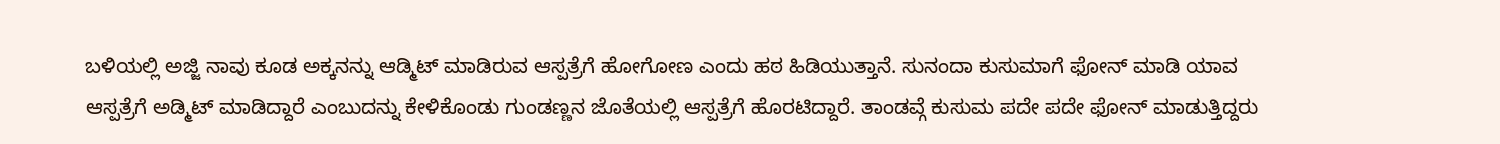ಬಳಿಯಲ್ಲಿ ಅಜ್ಜಿ ನಾವು ಕೂಡ ಅಕ್ಕನನ್ನು ಆಡ್ಮಿಟ್ ಮಾಡಿರುವ ಆಸ್ಪತ್ರೆಗೆ ಹೋಗೋಣ ಎಂದು ಹಠ ಹಿಡಿಯುತ್ತಾನೆ. ಸುನಂದಾ ಕುಸುಮಾಗೆ ಫೋನ್ ಮಾಡಿ ಯಾವ ಆಸ್ಪತ್ರೆಗೆ ಅಡ್ಮಿಟ್ ಮಾಡಿದ್ದಾರೆ ಎಂಬುದನ್ನು ಕೇಳಿಕೊಂಡು ಗುಂಡಣ್ಣನ ಜೊತೆಯಲ್ಲಿ ಆಸ್ಪತ್ರೆಗೆ ಹೊರಟಿದ್ದಾರೆ. ತಾಂಡವ್ಗೆ ಕುಸುಮ ಪದೇ ಪದೇ ಫೋನ್ ಮಾಡುತ್ತಿದ್ದರು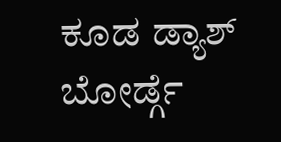ಕೂಡ ಡ್ಯಾಶ್ ಬೋರ್ಡ್ಗೆ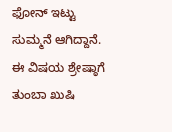ಫೋನ್ ಇಟ್ಟು ಸುಮ್ಮನೆ ಆಗಿದ್ದಾನೆ. ಈ ವಿಷಯ ಶ್ರೇಷ್ಠಾಗೆ ತುಂಬಾ ಖುಷಿ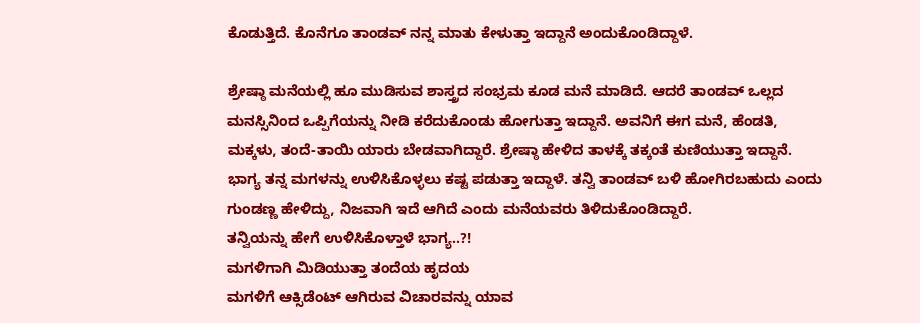ಕೊಡುತ್ತಿದೆ. ಕೊನೆಗೂ ತಾಂಡವ್ ನನ್ನ ಮಾತು ಕೇಳುತ್ತಾ ಇದ್ದಾನೆ ಅಂದುಕೊಂಡಿದ್ದಾಳೆ.

ಶ್ರೇಷ್ಠಾ ಮನೆಯಲ್ಲಿ ಹೂ ಮುಡಿಸುವ ಶಾಸ್ತ್ರದ ಸಂಭ್ರಮ ಕೂಡ ಮನೆ ಮಾಡಿದೆ. ಆದರೆ ತಾಂಡವ್ ಒಲ್ಲದ ಮನಸ್ಸಿನಿಂದ ಒಪ್ಪಿಗೆಯನ್ನು ನೀಡಿ ಕರೆದುಕೊಂಡು ಹೋಗುತ್ತಾ ಇದ್ದಾನೆ. ಅವನಿಗೆ ಈಗ ಮನೆ, ಹೆಂಡತಿ, ಮಕ್ಕಳು, ತಂದೆ-ತಾಯಿ ಯಾರು ಬೇಡವಾಗಿದ್ದಾರೆ. ಶ್ರೇಷ್ಠಾ ಹೇಳಿದ ತಾಳಕ್ಕೆ ತಕ್ಕಂತೆ ಕುಣಿಯುತ್ತಾ ಇದ್ದಾನೆ. ಭಾಗ್ಯ ತನ್ನ ಮಗಳನ್ನು ಉಳಿಸಿಕೊಳ್ಳಲು ಕಷ್ಟ ಪಡುತ್ತಾ ಇದ್ದಾಳೆ. ತನ್ವಿ ತಾಂಡವ್ ಬಳಿ ಹೋಗಿರಬಹುದು ಎಂದು ಗುಂಡಣ್ಣ ಹೇಳಿದ್ದು, ನಿಜವಾಗಿ ಇದೆ ಆಗಿದೆ ಎಂದು ಮನೆಯವರು ತಿಳಿದುಕೊಂಡಿದ್ದಾರೆ.
ತನ್ವಿಯನ್ನು ಹೇಗೆ ಉಳಿಸಿಕೊಳ್ತಾಳೆ ಭಾಗ್ಯ..?!
ಮಗಳಿಗಾಗಿ ಮಿಡಿಯುತ್ತಾ ತಂದೆಯ ಹೃದಯ
ಮಗಳಿಗೆ ಆಕ್ಸಿಡೆಂಟ್ ಆಗಿರುವ ವಿಚಾರವನ್ನು ಯಾವ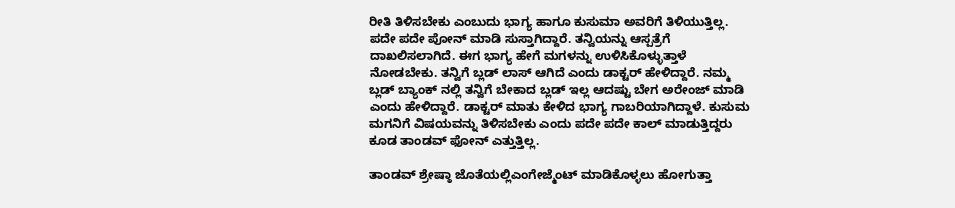ರೀತಿ ತಿಳಿಸಬೇಕು ಎಂಬುದು ಭಾಗ್ಯ ಹಾಗೂ ಕುಸುಮಾ ಅವರಿಗೆ ತಿಳಿಯುತ್ತಿಲ್ಲ. ಪದೇ ಪದೇ ಪೋನ್ ಮಾಡಿ ಸುಸ್ತಾಗಿದ್ದಾರೆ. ತನ್ವಿಯನ್ನು ಆಸ್ಪತ್ರೆಗೆ ದಾಖಲಿಸಲಾಗಿದೆ. ಈಗ ಭಾಗ್ಯ ಹೇಗೆ ಮಗಳನ್ನು ಉಳಿಸಿಕೊಳ್ಳುತ್ತಾಳೆ ನೋಡಬೇಕು. ತನ್ವಿಗೆ ಬ್ಲಡ್ ಲಾಸ್ ಆಗಿದೆ ಎಂದು ಡಾಕ್ಟರ್ ಹೇಳಿದ್ದಾರೆ. ನಮ್ಮ ಬ್ಲಡ್ ಬ್ಯಾಂಕ್ ನಲ್ಲಿ ತನ್ವಿಗೆ ಬೇಕಾದ ಬ್ಲಡ್ ಇಲ್ಲ ಆದಷ್ಟು ಬೇಗ ಅರೇಂಜ್ ಮಾಡಿ ಎಂದು ಹೇಳಿದ್ದಾರೆ. ಡಾಕ್ಟರ್ ಮಾತು ಕೇಳಿದ ಭಾಗ್ಯ ಗಾಬರಿಯಾಗಿದ್ದಾಳೆ. ಕುಸುಮ ಮಗನಿಗೆ ವಿಷಯವನ್ನು ತಿಳಿಸಬೇಕು ಎಂದು ಪದೇ ಪದೇ ಕಾಲ್ ಮಾಡುತ್ತಿದ್ದರು ಕೂಡ ತಾಂಡವ್ ಫೋನ್ ಎತ್ತುತ್ತಿಲ್ಲ.

ತಾಂಡವ್ ಶ್ರೇಷ್ಠಾ ಜೊತೆಯಲ್ಲಿಎಂಗೇಜ್ಮೆಂಟ್ ಮಾಡಿಕೊಳ್ಳಲು ಹೋಗುತ್ತಾ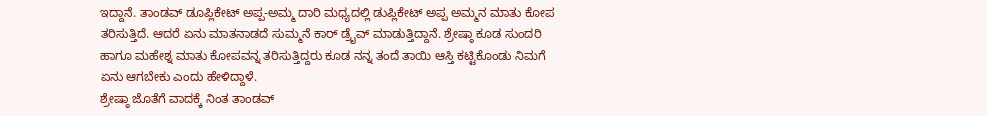ಇದ್ದಾನೆ. ತಾಂಡವ್ ಡೂಪ್ಲಿಕೇಟ್ ಅಪ್ಪ-ಅಮ್ಮ ದಾರಿ ಮಧ್ಯದಲ್ಲಿ ಡುಪ್ಲಿಕೇಟ್ ಅಪ್ಪ ಅಮ್ಮನ ಮಾತು ಕೋಪ ತರಿಸುತ್ತಿದೆ. ಆದರೆ ಏನು ಮಾತನಾಡದೆ ಸುಮ್ಮನೆ ಕಾರ್ ಡ್ರೈವ್ ಮಾಡುತ್ತಿದ್ದಾನೆ. ಶ್ರೇಷ್ಠಾ ಕೂಡ ಸುಂದರಿ ಹಾಗೂ ಮಹೇಶ್ನ ಮಾತು ಕೋಪವನ್ನ ತರಿಸುತ್ತಿದ್ದರು ಕೂಡ ನನ್ನ ತಂದೆ ತಾಯಿ ಆಸ್ತಿ ಕಟ್ಟಿಕೊಂಡು ನಿಮಗೆ ಏನು ಆಗಬೇಕು ಎಂದು ಹೇಳಿದ್ದಾಳೆ.
ಶ್ರೇಷ್ಠಾ ಜೊತೆಗೆ ವಾದಕ್ಕೆ ನಿಂತ ತಾಂಡವ್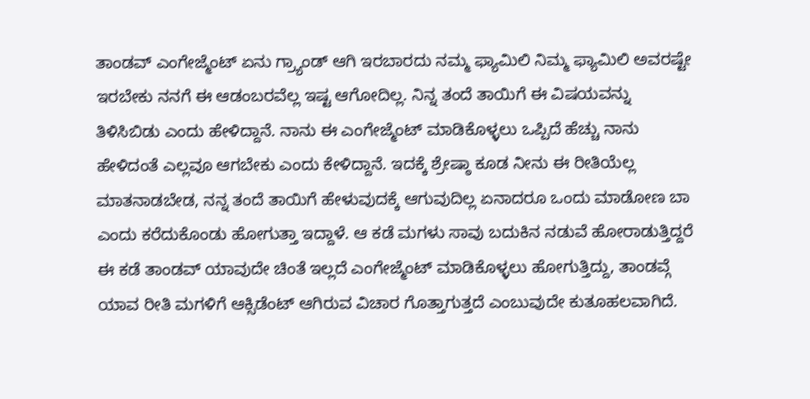ತಾಂಡವ್ ಎಂಗೇಜ್ಮೆಂಟ್ ಏನು ಗ್ರ್ಯಾಂಡ್ ಆಗಿ ಇರಬಾರದು ನಮ್ಮ ಫ್ಯಾಮಿಲಿ ನಿಮ್ಮ ಫ್ಯಾಮಿಲಿ ಅವರಷ್ಟೇ ಇರಬೇಕು ನನಗೆ ಈ ಆಡಂಬರವೆಲ್ಲ ಇಷ್ಟ ಆಗೋದಿಲ್ಲ. ನಿನ್ನ ತಂದೆ ತಾಯಿಗೆ ಈ ವಿಷಯವನ್ನು ತಿಳಿಸಿಬಿಡು ಎಂದು ಹೇಳಿದ್ದಾನೆ. ನಾನು ಈ ಎಂಗೇಜ್ಮೆಂಟ್ ಮಾಡಿಕೊಳ್ಳಲು ಒಪ್ಪಿದೆ ಹೆಚ್ಚು ನಾನು ಹೇಳಿದಂತೆ ಎಲ್ಲವೂ ಆಗಬೇಕು ಎಂದು ಕೇಳಿದ್ದಾನೆ. ಇದಕ್ಕೆ ಶ್ರೇಷ್ಠಾ ಕೂಡ ನೀನು ಈ ರೀತಿಯೆಲ್ಲ ಮಾತನಾಡಬೇಡ, ನನ್ನ ತಂದೆ ತಾಯಿಗೆ ಹೇಳುವುದಕ್ಕೆ ಆಗುವುದಿಲ್ಲ ಏನಾದರೂ ಒಂದು ಮಾಡೋಣ ಬಾ ಎಂದು ಕರೆದುಕೊಂಡು ಹೋಗುತ್ತಾ ಇದ್ದಾಳೆ. ಆ ಕಡೆ ಮಗಳು ಸಾವು ಬದುಕಿನ ನಡುವೆ ಹೋರಾಡುತ್ತಿದ್ದರೆ ಈ ಕಡೆ ತಾಂಡವ್ ಯಾವುದೇ ಚಿಂತೆ ಇಲ್ಲದೆ ಎಂಗೇಜ್ಮೆಂಟ್ ಮಾಡಿಕೊಳ್ಳಲು ಹೋಗುತ್ತಿದ್ದು, ತಾಂಡವ್ಗೆ ಯಾವ ರೀತಿ ಮಗಳಿಗೆ ಆಕ್ಸಿಡೆಂಟ್ ಆಗಿರುವ ವಿಚಾರ ಗೊತ್ತಾಗುತ್ತದೆ ಎಂಬುವುದೇ ಕುತೂಹಲವಾಗಿದೆ.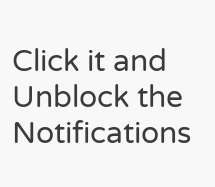Click it and Unblock the Notifications